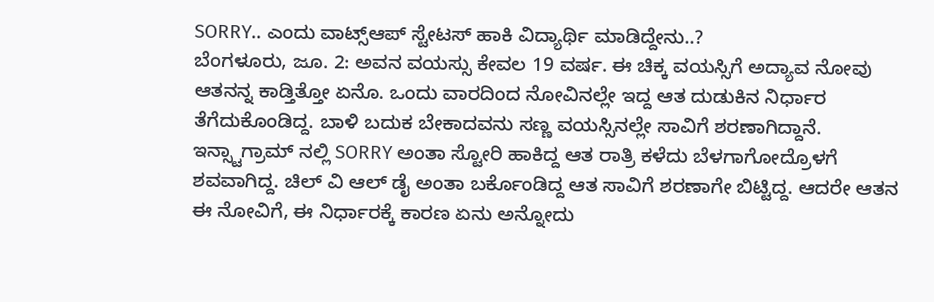SORRY.. ಎಂದು ವಾಟ್ಸ್ಆಪ್ ಸ್ಟೇಟಸ್ ಹಾಕಿ ವಿದ್ಯಾರ್ಥಿ ಮಾಡಿದ್ದೇನು..?
ಬೆಂಗಳೂರು, ಜೂ. 2: ಅವನ ವಯಸ್ಸು ಕೇವಲ 19 ವರ್ಷ. ಈ ಚಿಕ್ಕ ವಯಸ್ಸಿಗೆ ಅದ್ಯಾವ ನೋವು ಆತನನ್ನ ಕಾಡ್ತಿತ್ತೋ ಏನೊ. ಒಂದು ವಾರದಿಂದ ನೋವಿನಲ್ಲೇ ಇದ್ದ ಆತ ದುಡುಕಿನ ನಿರ್ಧಾರ ತೆಗೆದುಕೊಂಡಿದ್ದ. ಬಾಳಿ ಬದುಕ ಬೇಕಾದವನು ಸಣ್ಣ ವಯಸ್ಸಿನಲ್ಲೇ ಸಾವಿಗೆ ಶರಣಾಗಿದ್ದಾನೆ. ಇನ್ಸ್ಟಾಗ್ರಾಮ್ ನಲ್ಲಿ SORRY ಅಂತಾ ಸ್ಟೋರಿ ಹಾಕಿದ್ದ ಆತ ರಾತ್ರಿ ಕಳೆದು ಬೆಳಗಾಗೋದ್ರೊಳಗೆ ಶವವಾಗಿದ್ದ. ಚಿಲ್ ವಿ ಆಲ್ ಡೈ ಅಂತಾ ಬರ್ಕೊಂಡಿದ್ದ ಆತ ಸಾವಿಗೆ ಶರಣಾಗೇ ಬಿಟ್ಟಿದ್ದ. ಆದರೇ ಆತನ ಈ ನೋವಿಗೆ, ಈ ನಿರ್ಧಾರಕ್ಕೆ ಕಾರಣ ಏನು ಅನ್ನೋದು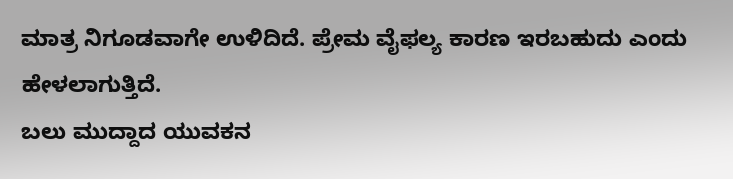ಮಾತ್ರ ನಿಗೂಡವಾಗೇ ಉಳಿದಿದೆ. ಪ್ರೇಮ ವೈಫಲ್ಯ ಕಾರಣ ಇರಬಹುದು ಎಂದು ಹೇಳಲಾಗುತ್ತಿದೆ.
ಬಲು ಮುದ್ದಾದ ಯುವಕನ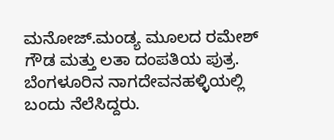ಮನೋಜ್.ಮಂಡ್ಯ ಮೂಲದ ರಮೇಶ್ ಗೌಡ ಮತ್ತು ಲತಾ ದಂಪತಿಯ ಪುತ್ರ. ಬೆಂಗಳೂರಿನ ನಾಗದೇವನಹಳ್ಳಿಯಲ್ಲಿ ಬಂದು ನೆಲೆಸಿದ್ದರು.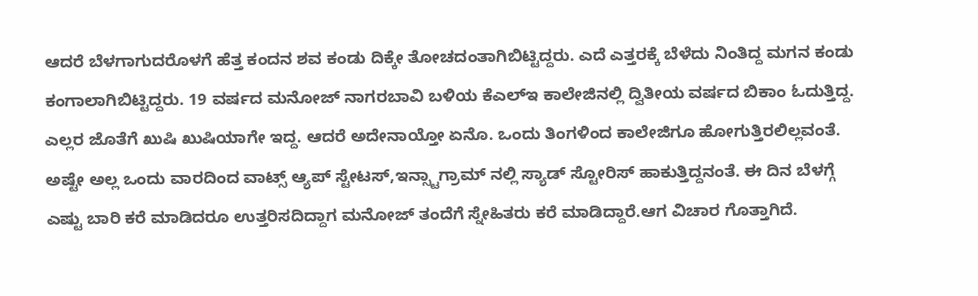ಆದರೆ ಬೆಳಗಾಗುದರೊಳಗೆ ಹೆತ್ತ ಕಂದನ ಶವ ಕಂಡು ದಿಕ್ಕೇ ತೋಚದಂತಾಗಿಬಿಟ್ಟಿದ್ದರು. ಎದೆ ಎತ್ತರಕ್ಕೆ ಬೆಳೆದು ನಿಂತಿದ್ದ ಮಗನ ಕಂಡು ಕಂಗಾಲಾಗಿಬಿಟ್ಟಿದ್ದರು. 19 ವರ್ಷದ ಮನೋಜ್ ನಾಗರಬಾವಿ ಬಳಿಯ ಕೆಎಲ್ಇ ಕಾಲೇಜಿನಲ್ಲಿ ದ್ವಿತೀಯ ವರ್ಷದ ಬಿಕಾಂ ಓದುತ್ತಿದ್ದ. ಎಲ್ಲರ ಜೊತೆಗೆ ಖುಷಿ ಖುಷಿಯಾಗೇ ಇದ್ದ. ಆದರೆ ಅದೇನಾಯ್ತೋ ಏನೊ. ಒಂದು ತಿಂಗಳಿಂದ ಕಾಲೇಜಿಗೂ ಹೋಗುತ್ತಿರಲಿಲ್ಲವಂತೆ. ಅಷ್ಟೇ ಅಲ್ಲ ಒಂದು ವಾರದಿಂದ ವಾಟ್ಸ್ ಆ್ಯಪ್ ಸ್ಟೇಟಸ್,ಇನ್ಸ್ಟಾಗ್ರಾಮ್ ನಲ್ಲಿ ಸ್ಯಾಡ್ ಸ್ಟೋರಿಸ್ ಹಾಕುತ್ತಿದ್ದನಂತೆ. ಈ ದಿನ ಬೆಳಗ್ಗೆ ಎಷ್ಟು ಬಾರಿ ಕರೆ ಮಾಡಿದರೂ ಉತ್ತರಿಸದಿದ್ದಾಗ ಮನೋಜ್ ತಂದೆಗೆ ಸ್ನೇಹಿತರು ಕರೆ ಮಾಡಿದ್ದಾರೆ.ಆಗ ವಿಚಾರ ಗೊತ್ತಾಗಿದೆ.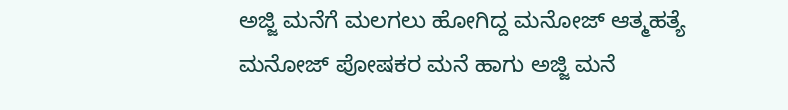ಅಜ್ಜಿ ಮನೆಗೆ ಮಲಗಲು ಹೋಗಿದ್ದ ಮನೋಜ್ ಆತ್ಮಹತ್ಯೆ
ಮನೋಜ್ ಪೋಷಕರ ಮನೆ ಹಾಗು ಅಜ್ಜಿ ಮನೆ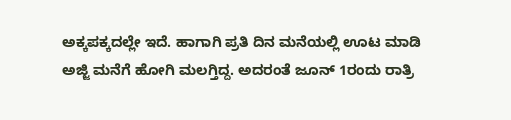ಅಕ್ಕಪಕ್ಕದಲ್ಲೇ ಇದೆ. ಹಾಗಾಗಿ ಪ್ರತಿ ದಿನ ಮನೆಯಲ್ಲಿ ಊಟ ಮಾಡಿ ಅಜ್ಜಿ ಮನೆಗೆ ಹೋಗಿ ಮಲಗ್ತಿದ್ದ. ಅದರಂತೆ ಜೂನ್ 1ರಂದು ರಾತ್ರಿ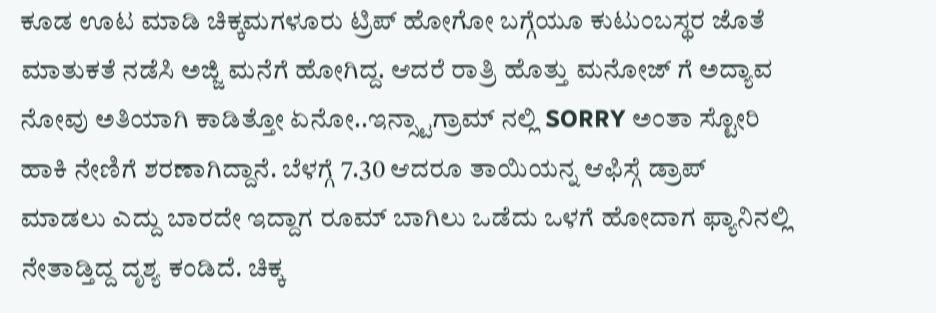ಕೂಡ ಊಟ ಮಾಡಿ ಚಿಕ್ಕಮಗಳೂರು ಟ್ರಿಪ್ ಹೋಗೋ ಬಗ್ಗೆಯೂ ಕುಟುಂಬಸ್ಥರ ಜೊತೆ ಮಾತುಕತೆ ನಡೆಸಿ ಅಜ್ಜಿ ಮನೆಗೆ ಹೋಗಿದ್ದ. ಆದರೆ ರಾತ್ರಿ ಹೊತ್ತು ಮನೋಜ್ ಗೆ ಅದ್ಯಾವ ನೋವು ಅತಿಯಾಗಿ ಕಾಡಿತ್ತೋ ಏನೋ..ಇನ್ಸ್ಟಾಗ್ರಾಮ್ ನಲ್ಲಿ SORRY ಅಂತಾ ಸ್ಟೋರಿ ಹಾಕಿ ನೇಣಿಗೆ ಶರಣಾಗಿದ್ದಾನೆ. ಬೆಳಗ್ಗೆ 7.30 ಆದರೂ ತಾಯಿಯನ್ನ ಆಫಿಸ್ಗೆ ಡ್ರಾಪ್ ಮಾಡಲು ಎದ್ದು ಬಾರದೇ ಇದ್ದಾಗ ರೂಮ್ ಬಾಗಿಲು ಒಡೆದು ಒಳಗೆ ಹೋದಾಗ ಫ್ಯಾನಿನಲ್ಲಿ ನೇತಾಡ್ತಿದ್ದ ದೃಶ್ಯ ಕಂಡಿದೆ. ಚಿಕ್ಕ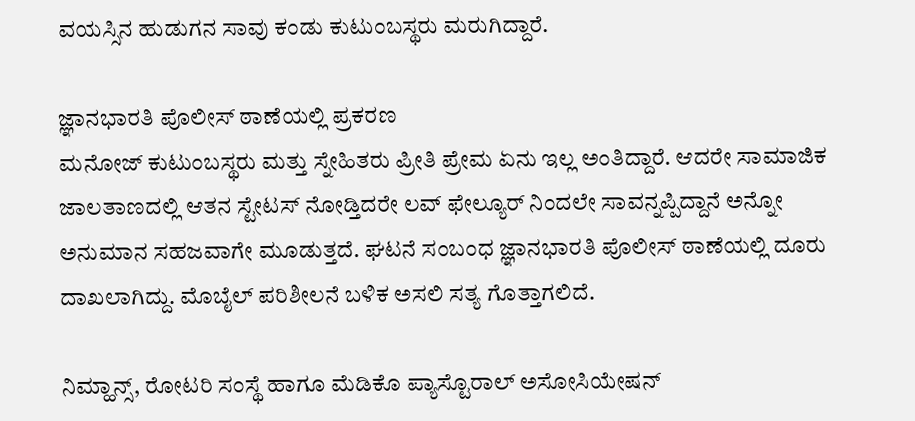ವಯಸ್ಸಿನ ಹುಡುಗನ ಸಾವು ಕಂಡು ಕುಟುಂಬಸ್ಥರು ಮರುಗಿದ್ದಾರೆ.

ಜ್ಞಾನಭಾರತಿ ಪೊಲೀಸ್ ಠಾಣೆಯಲ್ಲಿ ಪ್ರಕರಣ
ಮನೋಜ್ ಕುಟುಂಬಸ್ಥರು ಮತ್ತು ಸ್ನೇಹಿತರು ಪ್ರೀತಿ ಪ್ರೇಮ ಏನು ಇಲ್ಲ ಅಂತಿದ್ದಾರೆ. ಆದರೇ ಸಾಮಾಜಿಕ ಜಾಲತಾಣದಲ್ಲಿ ಆತನ ಸ್ಟೇಟಸ್ ನೋಡ್ತಿದರೇ ಲವ್ ಫೇಲ್ಯೂರ್ ನಿಂದಲೇ ಸಾವನ್ನಪ್ಪಿದ್ದಾನೆ ಅನ್ನೋ ಅನುಮಾನ ಸಹಜವಾಗೇ ಮೂಡುತ್ತದೆ. ಘಟನೆ ಸಂಬಂಧ ಜ್ಞಾನಭಾರತಿ ಪೊಲೀಸ್ ಠಾಣೆಯಲ್ಲಿ ದೂರು ದಾಖಲಾಗಿದ್ದು. ಮೊಬೈಲ್ ಪರಿಶೀಲನೆ ಬಳಿಕ ಅಸಲಿ ಸತ್ಯ ಗೊತ್ತಾಗಲಿದೆ.

ನಿಮ್ಹಾನ್ಸ್, ರೋಟರಿ ಸಂಸ್ಥೆ ಹಾಗೂ ಮೆಡಿಕೊ ಪ್ಯಾಸ್ಟೊರಾಲ್ ಅಸೋಸಿಯೇಷನ್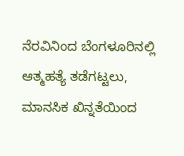ನೆರವಿನಿಂದ ಬೆಂಗಳೂರಿನಲ್ಲಿ ಆತ್ಮಹತ್ಯೆ ತಡೆಗಟ್ಟಲು, ಮಾನಸಿಕ ಖಿನ್ನತೆಯಿಂದ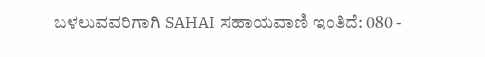ಬಳಲುವವರಿಗಾಗಿ SAHAI ಸಹಾಯವಾಣಿ ಇಂತಿದೆ: 080 -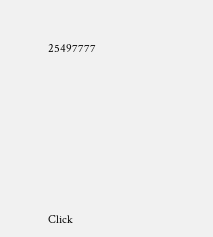25497777












Click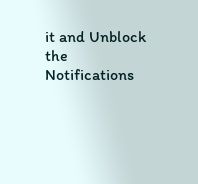it and Unblock the Notifications